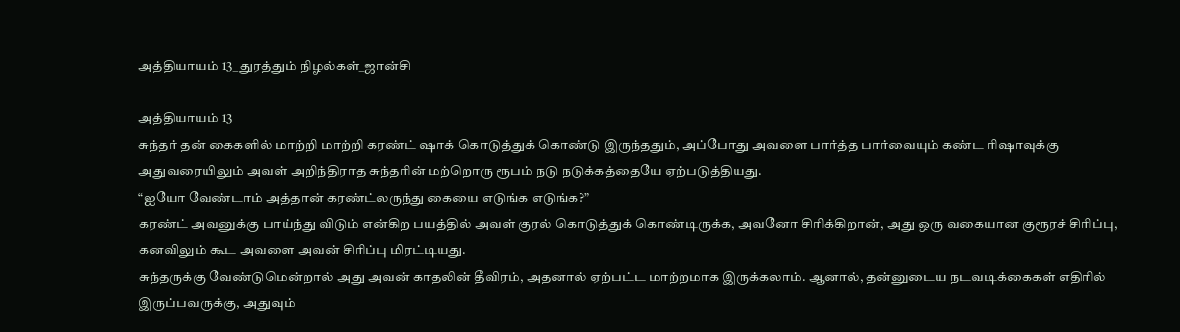அத்தியாயம் 13_ துரத்தும் நிழல்கள்_ஜான்சி

அத்தியாயம் 13
சுந்தர் தன் கைகளில் மாற்றி மாற்றி கரண்ட் ஷாக் கொடுத்துக் கொண்டு இருந்ததும், அப்போது அவளை பார்த்த பார்வையும் கண்ட ரிஷாவுக்கு அதுவரையிலும் அவள் அறிந்திராத சுந்தரின் மற்றொரு ரூபம் நடு நடுக்கத்தையே ஏற்படுத்தியது.
“ஐயோ வேண்டாம் அத்தான் கரண்ட்லருந்து கையை எடுங்க எடுங்க?”
கரண்ட் அவனுக்கு பாய்ந்து விடும் என்கிற பயத்தில் அவள் குரல் கொடுத்துக் கொண்டிருக்க, அவனோ சிரிக்கிறான், அது ஒரு வகையான குரூரச் சிரிப்பு, கனவிலும் கூட அவளை அவன் சிரிப்பு மிரட்டியது.
சுந்தருக்கு வேண்டுமென்றால் அது அவன் காதலின் தீவிரம், அதனால் ஏற்பட்ட மாற்றமாக இருக்கலாம். ஆனால், தன்னுடைய நடவடிக்கைகள் எதிரில் இருப்பவருக்கு, அதுவும்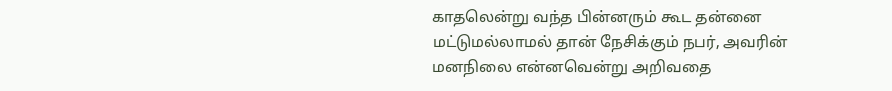காதலென்று வந்த பின்னரும் கூட தன்னை மட்டுமல்லாமல் தான் நேசிக்கும் நபர், அவரின் மனநிலை என்னவென்று அறிவதை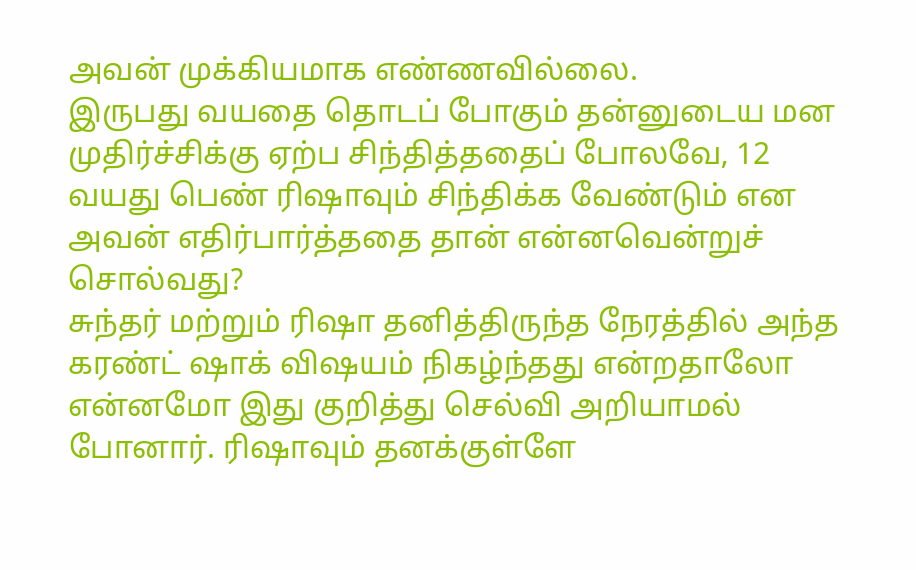அவன் முக்கியமாக எண்ணவில்லை.
இருபது வயதை தொடப் போகும் தன்னுடைய மன முதிர்ச்சிக்கு ஏற்ப சிந்தித்ததைப் போலவே, 12 வயது பெண் ரிஷாவும் சிந்திக்க வேண்டும் என அவன் எதிர்பார்த்ததை தான் என்னவென்றுச் சொல்வது?
சுந்தர் மற்றும் ரிஷா தனித்திருந்த நேரத்தில் அந்த கரண்ட் ஷாக் விஷயம் நிகழ்ந்தது என்றதாலோ என்னமோ இது குறித்து செல்வி அறியாமல் போனார். ரிஷாவும் தனக்குள்ளே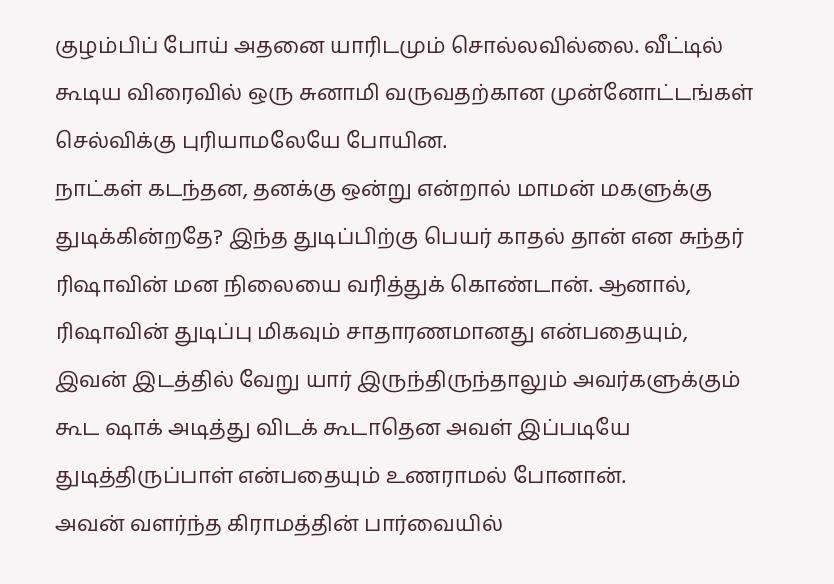குழம்பிப் போய் அதனை யாரிடமும் சொல்லவில்லை. வீட்டில் கூடிய விரைவில் ஒரு சுனாமி வருவதற்கான முன்னோட்டங்கள் செல்விக்கு புரியாமலேயே போயின.
நாட்கள் கடந்தன, தனக்கு ஒன்று என்றால் மாமன் மகளுக்கு துடிக்கின்றதே? இந்த துடிப்பிற்கு பெயர் காதல் தான் என சுந்தர் ரிஷாவின் மன நிலையை வரித்துக் கொண்டான். ஆனால், ரிஷாவின் துடிப்பு மிகவும் சாதாரணமானது என்பதையும், இவன் இடத்தில் வேறு யார் இருந்திருந்தாலும் அவர்களுக்கும் கூட ஷாக் அடித்து விடக் கூடாதென அவள் இப்படியே துடித்திருப்பாள் என்பதையும் உணராமல் போனான்.
அவன் வளர்ந்த கிராமத்தின் பார்வையில்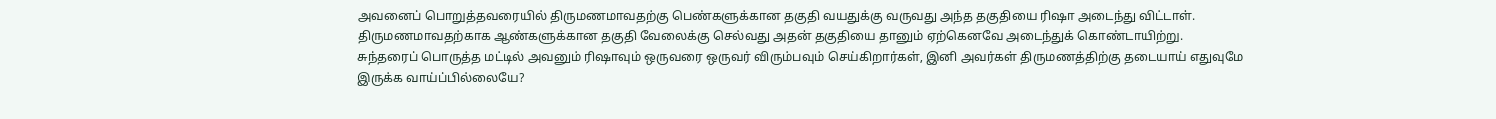அவனைப் பொறுத்தவரையில் திருமணமாவதற்கு பெண்களுக்கான தகுதி வயதுக்கு வருவது அந்த தகுதியை ரிஷா அடைந்து விட்டாள். திருமணமாவதற்காக ஆண்களுக்கான தகுதி வேலைக்கு செல்வது அதன் தகுதியை தானும் ஏற்கெனவே அடைந்துக் கொண்டாயிற்று.
சுந்தரைப் பொருத்த மட்டில் அவனும் ரிஷாவும் ஒருவரை ஒருவர் விரும்பவும் செய்கிறார்கள், இனி அவர்கள் திருமணத்திற்கு தடையாய் எதுவுமே இருக்க வாய்ப்பில்லையே?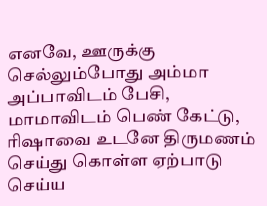எனவே, ஊருக்கு செல்லும்போது அம்மா அப்பாவிடம் பேசி, மாமாவிடம் பெண் கேட்டு, ரிஷாவை உடனே திருமணம் செய்து கொள்ள ஏற்பாடு செய்ய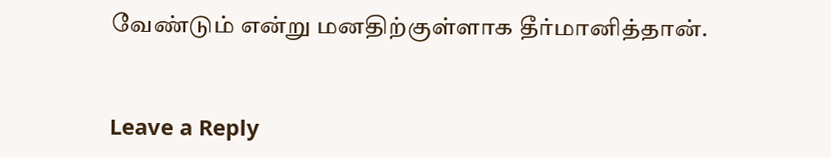வேண்டும் என்று மனதிற்குள்ளாக தீர்மானித்தான்.


Leave a Reply